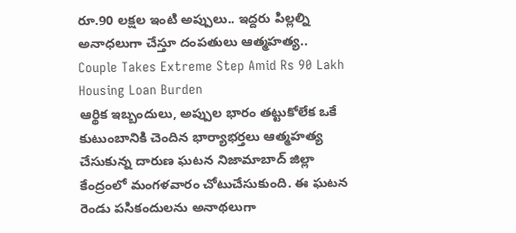రూ.90 లక్షల ఇంటి అప్పులు.. ఇద్దరు పిల్లల్ని అనాధలుగా చేస్తూ దంపతులు ఆత్మహత్య..
Couple Takes Extreme Step Amid Rs 90 Lakh Housing Loan Burden
ఆర్థిక ఇబ్బందులు, అప్పుల భారం తట్టుకోలేక ఒకే కుటుంబానికి చెందిన భార్యాభర్తలు ఆత్మహత్య చేసుకున్న దారుణ ఘటన నిజామాబాద్ జిల్లా కేంద్రంలో మంగళవారం చోటుచేసుకుంది. ఈ ఘటన రెండు పసికందులను అనాథలుగా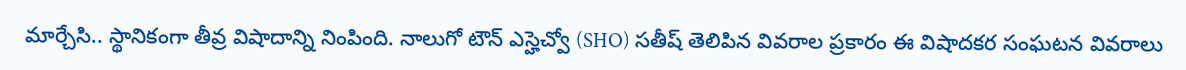మార్చేసి.. స్థానికంగా తీవ్ర విషాదాన్ని నింపింది. నాలుగో టౌన్ ఎస్హెచ్వో (SHO) సతీష్ తెలిపిన వివరాల ప్రకారం ఈ విషాదకర సంఘటన వివరాలు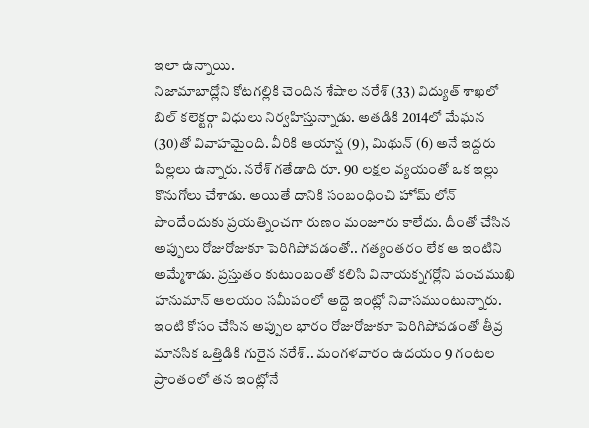ఇలా ఉన్నాయి.
నిజామాబాద్లోని కోటగల్లికి చెందిన శేషాల నరేశ్ (33) విద్యుత్ శాఖలో బిల్ కలెక్టర్గా విధులు నిర్వహిస్తున్నాడు. అతడికి 2014లో మేఘన (30)తో వివాహమైంది. వీరికి ఆయాన్ష (9), మిథున్ (6) అనే ఇద్దరు పిల్లలు ఉన్నారు. నరేశ్ గతేడాది రూ. 90 లక్షల వ్యయంతో ఒక ఇల్లు కొనుగోలు చేశాడు. అయితే దానికి సంబంధించి హోమ్ లోన్ పొందేందుకు ప్రయత్నించగా రుణం మంజూరు కాలేదు. దీంతో చేసిన అప్పులు రోజురోజుకూ పెరిగిపోవడంతో.. గత్యంతరం లేక ఆ ఇంటిని అమ్మేశాడు. ప్రస్తుతం కుటుంబంతో కలిసి వినాయక్నగర్లోని పంచముఖి హనుమాన్ ఆలయం సమీపంలో అద్దె ఇంట్లో నివాసముంటున్నారు.
ఇంటి కోసం చేసిన అప్పుల భారం రోజురోజుకూ పెరిగిపోవడంతో తీవ్ర మానసిక ఒత్తిడికి గురైన నరేశ్.. మంగళవారం ఉదయం 9 గంటల ప్రాంతంలో తన ఇంట్లోనే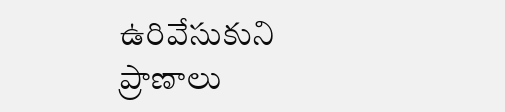ఉరివేసుకుని ప్రాణాలు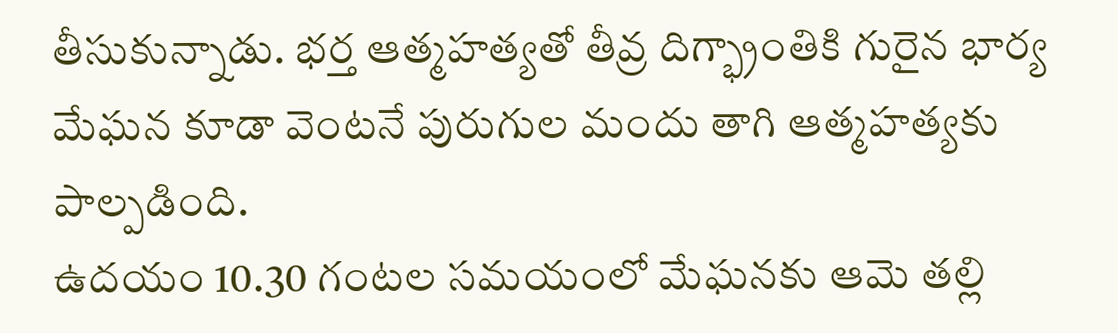తీసుకున్నాడు. భర్త ఆత్మహత్యతో తీవ్ర దిగ్భ్రాంతికి గురైన భార్య మేఘన కూడా వెంటనే పురుగుల మందు తాగి ఆత్మహత్యకు పాల్పడింది.
ఉదయం 10.30 గంటల సమయంలో మేఘనకు ఆమె తల్లి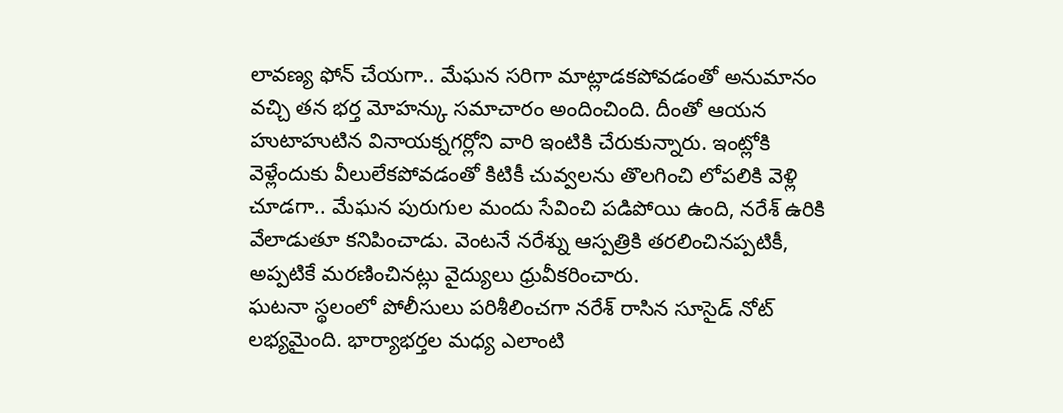లావణ్య ఫోన్ చేయగా.. మేఘన సరిగా మాట్లాడకపోవడంతో అనుమానం వచ్చి తన భర్త మోహన్కు సమాచారం అందించింది. దీంతో ఆయన హుటాహుటిన వినాయక్నగర్లోని వారి ఇంటికి చేరుకున్నారు. ఇంట్లోకి వెళ్లేందుకు వీలులేకపోవడంతో కిటికీ చువ్వలను తొలగించి లోపలికి వెళ్లి చూడగా.. మేఘన పురుగుల మందు సేవించి పడిపోయి ఉంది, నరేశ్ ఉరికి వేలాడుతూ కనిపించాడు. వెంటనే నరేశ్ను ఆస్పత్రికి తరలించినప్పటికీ, అప్పటికే మరణించినట్లు వైద్యులు ధ్రువీకరించారు.
ఘటనా స్థలంలో పోలీసులు పరిశీలించగా నరేశ్ రాసిన సూసైడ్ నోట్ లభ్యమైంది. భార్యాభర్తల మధ్య ఎలాంటి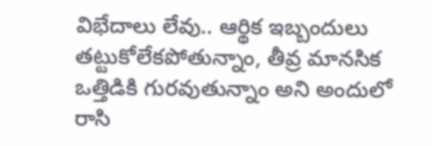విభేదాలు లేవు.. ఆర్థిక ఇబ్బందులు తట్టుకోలేకపోతున్నాం, తీవ్ర మానసిక ఒత్తిడికి గురవుతున్నాం అని అందులో రాసి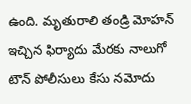ఉంది. మృతురాలి తండ్రి మోహన్ ఇచ్చిన ఫిర్యాదు మేరకు నాలుగో టౌన్ పోలీసులు కేసు నమోదు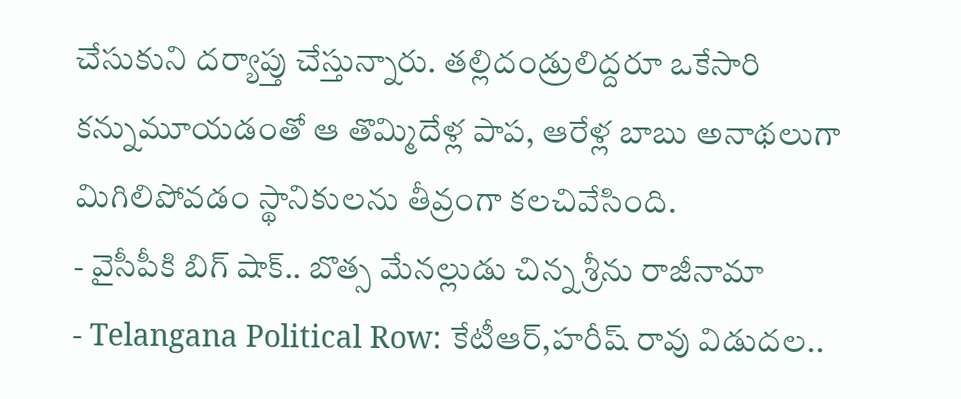చేసుకుని దర్యాప్తు చేస్తున్నారు. తల్లిదండ్రులిద్దరూ ఒకేసారి కన్నుమూయడంతో ఆ తొమ్మిదేళ్ల పాప, ఆరేళ్ల బాబు అనాథలుగా మిగిలిపోవడం స్థానికులను తీవ్రంగా కలచివేసింది.
- వైసీపీకి బిగ్ షాక్.. బొత్స మేనల్లుడు చిన్న శ్రీను రాజీనామా
- Telangana Political Row: కేటీఆర్,హరీష్ రావు విడుదల..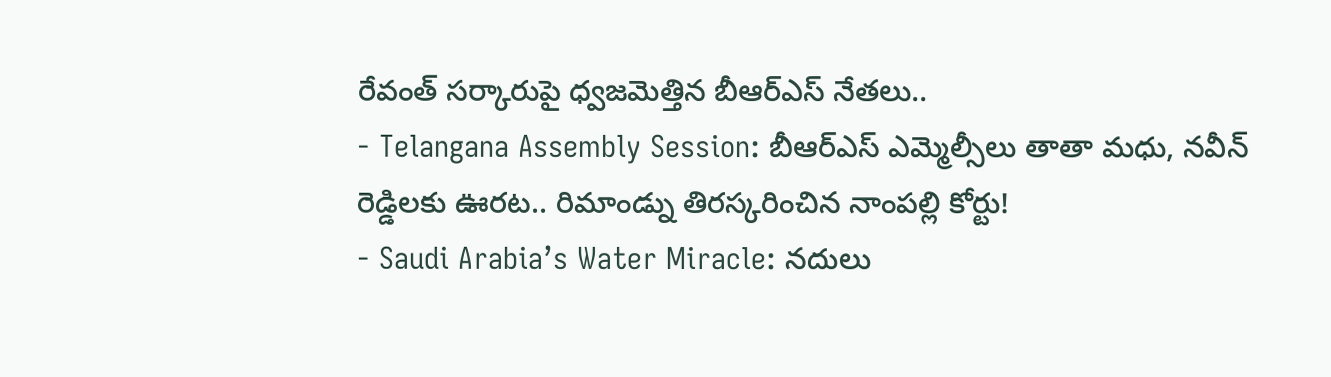రేవంత్ సర్కారుపై ధ్వజమెత్తిన బీఆర్ఎస్ నేతలు..
- Telangana Assembly Session: బీఆర్ఎస్ ఎమ్మెల్సీలు తాతా మధు, నవీన్ రెడ్డిలకు ఊరట.. రిమాండ్ను తిరస్కరించిన నాంపల్లి కోర్టు!
- Saudi Arabia’s Water Miracle: నదులు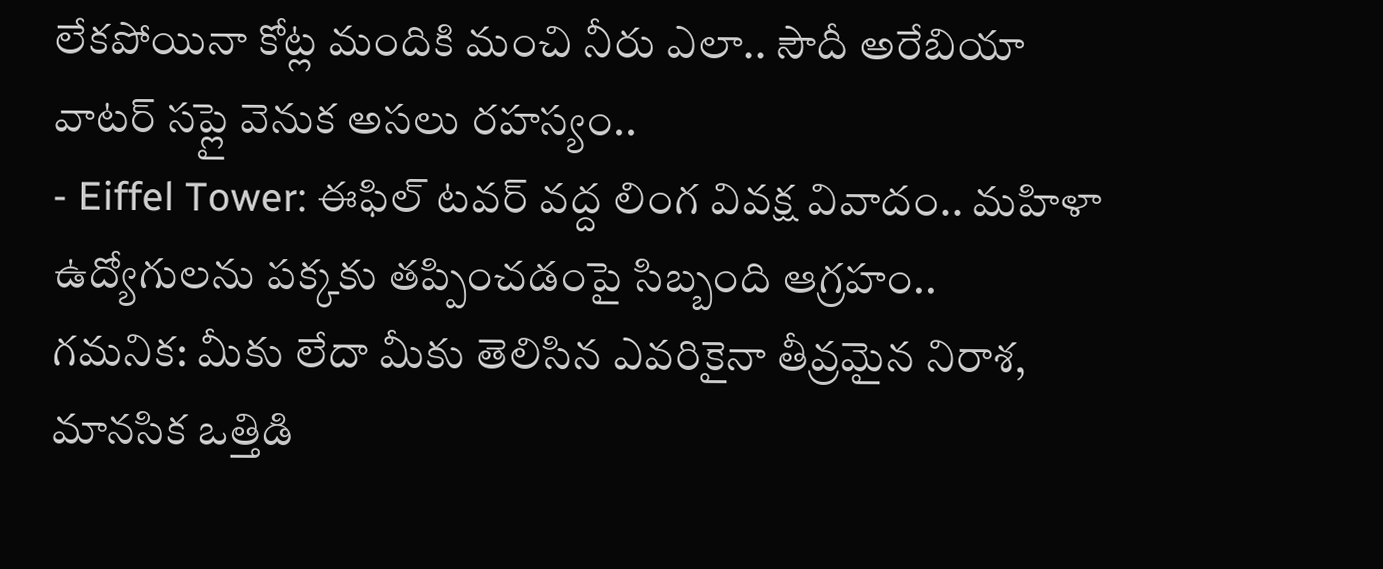లేకపోయినా కోట్ల మందికి మంచి నీరు ఎలా.. సౌదీ అరేబియా వాటర్ సప్లై వెనుక అసలు రహస్యం..
- Eiffel Tower: ఈఫిల్ టవర్ వద్ద లింగ వివక్ష వివాదం.. మహిళా ఉద్యోగులను పక్కకు తప్పించడంపై సిబ్బంది ఆగ్రహం..
గమనిక: మీకు లేదా మీకు తెలిసిన ఎవరికైనా తీవ్రమైన నిరాశ, మానసిక ఒత్తిడి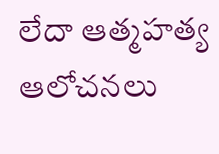లేదా ఆత్మహత్య ఆలోచనలు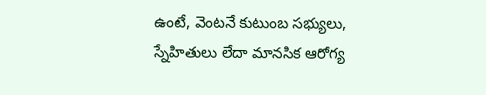ఉంటే, వెంటనే కుటుంబ సభ్యులు, స్నేహితులు లేదా మానసిక ఆరోగ్య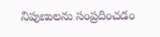నిపుణులను సంప్రదించడం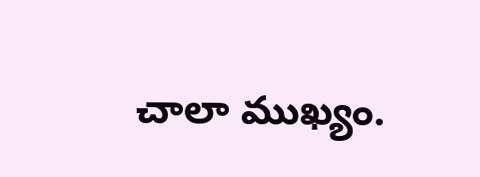చాలా ముఖ్యం.